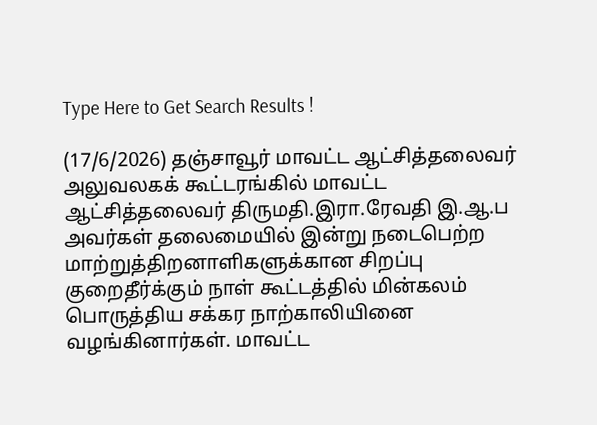Type Here to Get Search Results !

(17/6/2026) தஞ்சாவூர் மாவட்ட ஆட்சித்தலைவர் அலுவலகக் கூட்டரங்கில் மாவட்ட ஆட்சித்தலைவர் திருமதி.இரா.ரேவதி இ.ஆ.ப அவர்கள் தலைமையில் இன்று நடைபெற்ற மாற்றுத்திறனாளிகளுக்கான சிறப்பு குறைதீர்க்கும் நாள் கூட்டத்தில் மின்கலம் பொருத்திய சக்கர நாற்காலியினை வழங்கினார்கள். மாவட்ட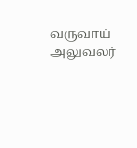வருவாய் அலுவலர்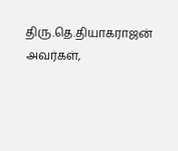திரு.தெ.தியாகராஜன் அவர்கள்,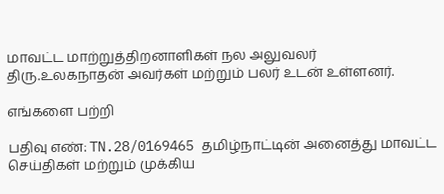மாவட்ட மாற்றுத்திறனாளிகள் நல அலுவலர் திரு.உலகநாதன் அவர்கள் மற்றும் பலர் உடன் உள்ளனர்.

எங்களை பற்றி

பதிவு எண்: TN.28/0169465 தமிழ்நாட்டின் அனைத்து மாவட்ட செய்திகள் மற்றும் முக்கிய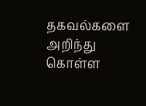தகவல்களை அறிந்து கொள்ள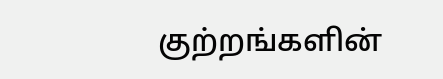குற்றங்களின்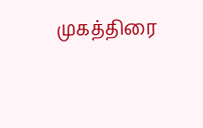முகத்திரை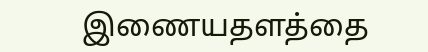இணையதளத்தை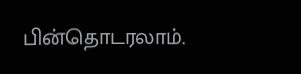பின்தொடரலாம்.